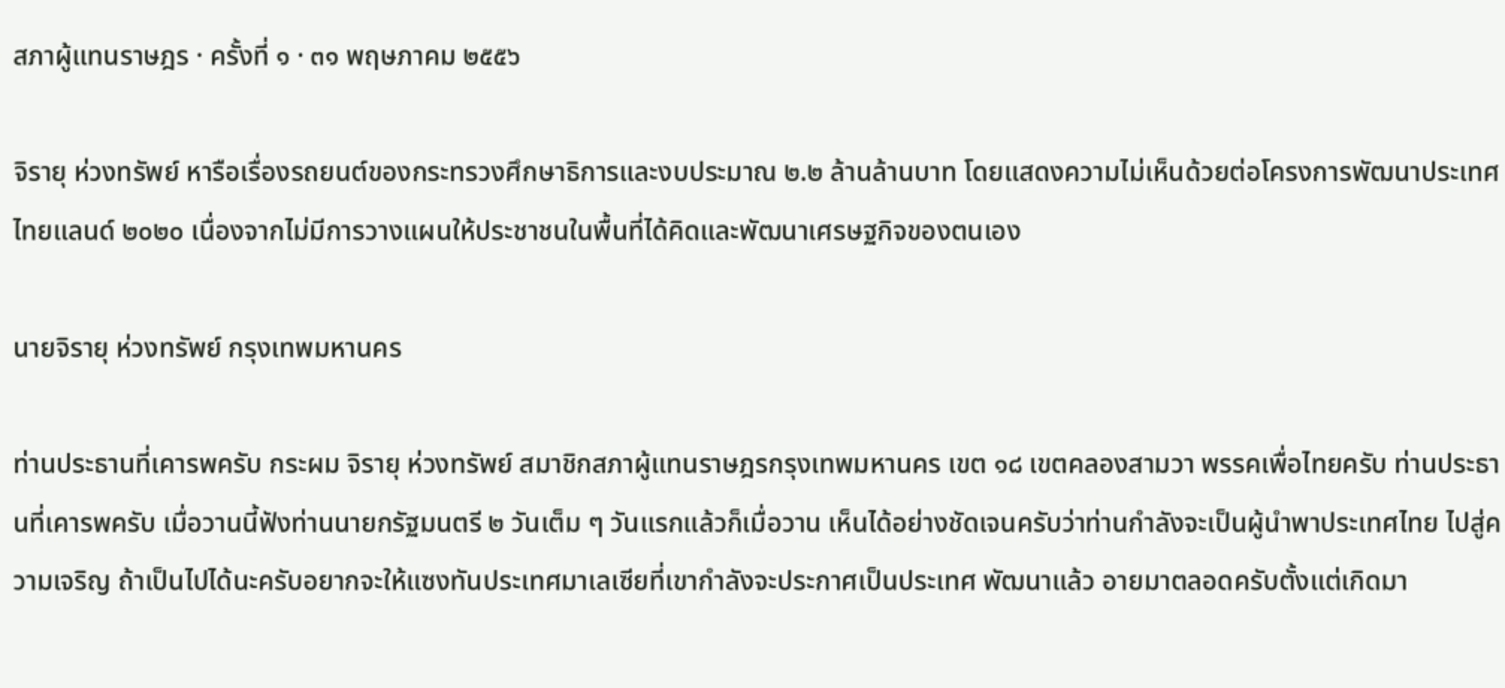สภาผู้แทนราษฎร · ครั้งที่ ๑ · ๓๑ พฤษภาคม ๒๕๕๖

จิรายุ ห่วงทรัพย์ หารือเรื่องรถยนต์ของกระทรวงศึกษาธิการและงบประมาณ ๒.๒ ล้านล้านบาท โดยแสดงความไม่เห็นด้วยต่อโครงการพัฒนาประเทศไทยแลนด์ ๒๐๒๐ เนื่องจากไม่มีการวางแผนให้ประชาชนในพื้นที่ได้คิดและพัฒนาเศรษฐกิจของตนเอง

นายจิรายุ ห่วงทรัพย์ กรุงเทพมหานคร

ท่านประธานที่เคารพครับ กระผม จิรายุ ห่วงทรัพย์ สมาชิกสภาผู้แทนราษฎรกรุงเทพมหานคร เขต ๑๘ เขตคลองสามวา พรรคเพื่อไทยครับ ท่านประธานที่เคารพครับ เมื่อวานนี้ฟังท่านนายกรัฐมนตรี ๒ วันเต็ม ๆ วันแรกแล้วก็เมื่อวาน เห็นได้อย่างชัดเจนครับว่าท่านกำลังจะเป็นผู้นำพาประเทศไทย ไปสู่ความเจริญ ถ้าเป็นไปได้นะครับอยากจะให้แซงทันประเทศมาเลเซียที่เขากำลังจะประกาศเป็นประเทศ พัฒนาแล้ว อายมาตลอดครับตั้งแต่เกิดมา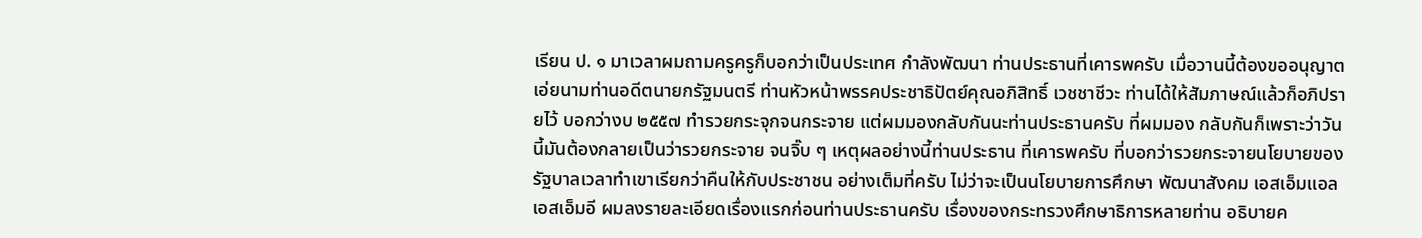เรียน ป. ๑ มาเวลาผมถามครูครูก็บอกว่าเป็นประเทศ กำลังพัฒนา ท่านประธานที่เคารพครับ เมื่อวานนี้ต้องขออนุญาตเอ่ยนามท่านอดีตนายกรัฐมนตรี ท่านหัวหน้าพรรคประชาธิปัตย์คุณอภิสิทธิ์ เวชชาชีวะ ท่านได้ให้สัมภาษณ์แล้วก็อภิปรายไว้ บอกว่างบ ๒๕๕๗ ทำรวยกระจุกจนกระจาย แต่ผมมองกลับกันนะท่านประธานครับ ที่ผมมอง กลับกันก็เพราะว่าวันนี้มันต้องกลายเป็นว่ารวยกระจาย จนจิ๊บ ๆ เหตุผลอย่างนี้ท่านประธาน ที่เคารพครับ ที่บอกว่ารวยกระจายนโยบายของรัฐบาลเวลาทำเขาเรียกว่าคืนให้กับประชาชน อย่างเต็มที่ครับ ไม่ว่าจะเป็นนโยบายการศึกษา พัฒนาสังคม เอสเอ็มแอล เอสเอ็มอี ผมลงรายละเอียดเรื่องแรกก่อนท่านประธานครับ เรื่องของกระทรวงศึกษาธิการหลายท่าน อธิบายค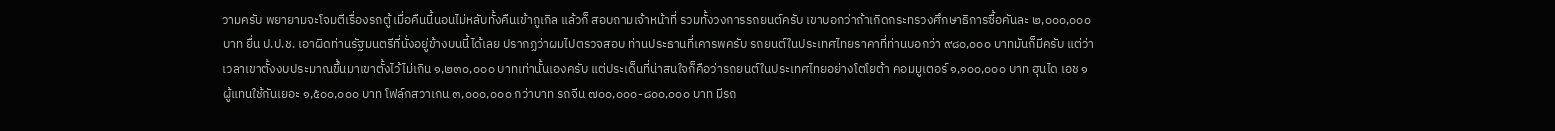วามครับ พยายามจะโจมตีเรื่องรถตู้ เมื่อคืนนี้นอนไม่หลับทั้งคืนเข้ากูเกิล แล้วก็ สอบถามเจ้าหน้าที่ รวมทั้งวงการรถยนต์ครับ เขาบอกว่าถ้าเกิดกระทรวงศึกษาธิการซื้อคันละ ๒,๐๐๐,๐๐๐ บาท ยื่น ป.ป.ช. เอาผิดท่านรัฐมนตรีที่นั่งอยู่ข้างบนนี้ได้เลย ปรากฏว่าผมไปตรวจสอบ ท่านประธานที่เคารพครับ รถยนต์ในประเทศไทยราคาที่ท่านบอกว่า ๙๘๐,๐๐๐ บาทมันก็มีครับ แต่ว่าเวลาเขาตั้งงบประมาณขึ้นมาเขาตั้งไว้ไม่เกิน ๑,๒๓๐,๐๐๐ บาทเท่านั้นเองครับ แต่ประเด็นที่น่าสนใจก็คือว่ารถยนต์ในประเทศไทยอย่างโตโยต้า คอมมูเตอร์ ๑,๑๐๐,๐๐๐ บาท ฮุนได เอช ๑ ผู้แทนใช้กันเยอะ ๑,๕๐๐,๐๐๐ บาท โฟล์กสวาเกน ๓,๐๐๐,๐๐๐ กว่าบาท รถจีน ๗๐๐,๐๐๐-๘๐๐,๐๐๐ บาท มีรถ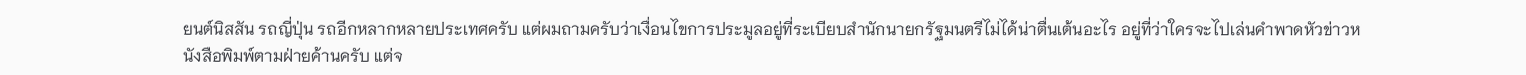ยนต์นิสสัน รถญี่ปุ่น รถอีกหลากหลายประเทศครับ แต่ผมถามครับว่าเงื่อนไขการประมูลอยู่ที่ระเบียบสำนักนายกรัฐมนตรีไม่ได้น่าตื่นเต้นอะไร อยู่ที่ว่าใครจะไปเล่นคำพาดหัวข่าวหนังสือพิมพ์ตามฝ่ายค้านครับ แต่จ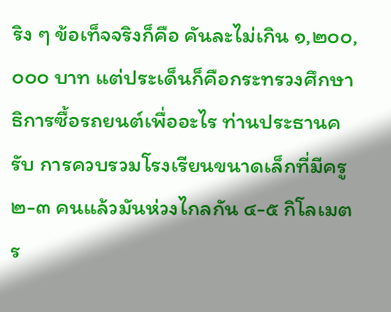ริง ๆ ข้อเท็จจริงก็คือ คันละไม่เกิน ๑,๒๐๐,๐๐๐ บาท แต่ประเด็นก็คือกระทรวงศึกษาธิการซื้อรถยนต์เพื่ออะไร ท่านประธานครับ การควบรวมโรงเรียนขนาดเล็กที่มีครู ๒-๓ คนแล้วมันห่วงไกลกัน ๔-๕ กิโลเมตร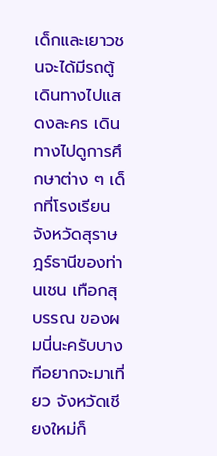เด็กและเยาวชนจะได้มีรถตู้เดินทางไปแสดงละคร เดินทางไปดูการศึกษาต่าง ๆ เด็กที่โรงเรียน จังหวัดสุราษฎร์ธานีของท่านเชน เทือกสุบรรณ ของผมนี่นะครับบางทีอยากจะมาเที่ยว จังหวัดเชียงใหม่ก็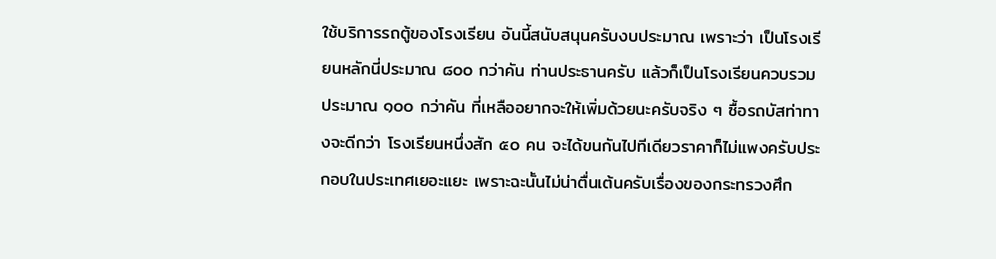ใช้บริการรถตู้ของโรงเรียน อันนี้สนับสนุนครับงบประมาณ เพราะว่า เป็นโรงเรียนหลักนี่ประมาณ ๘๐๐ กว่าคัน ท่านประธานครับ แล้วก็เป็นโรงเรียนควบรวม ประมาณ ๑๐๐ กว่าคัน ที่เหลืออยากจะให้เพิ่มด้วยนะครับจริง ๆ ซื้อรถบัสท่าทางจะดีกว่า โรงเรียนหนึ่งสัก ๕๐ คน จะได้ขนกันไปทีเดียวราคาก็ไม่แพงครับประกอบในประเทศเยอะแยะ เพราะฉะนั้นไม่น่าตื่นเต้นครับเรื่องของกระทรวงศึก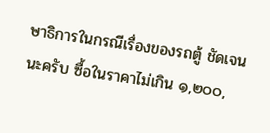ษาธิการในกรณีเรื่องของรถตู้ ชัดเจนนะครับ ซื้อในราคาไม่เกิน ๑,๒๐๐,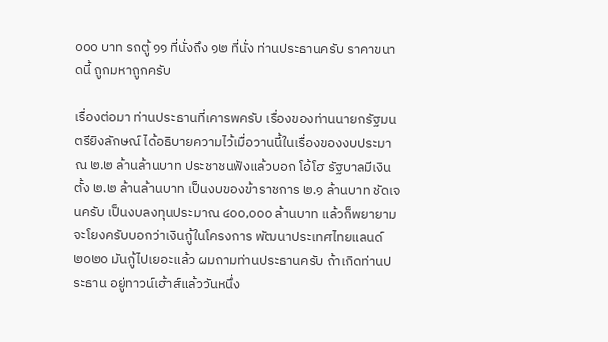๐๐๐ บาท รถตู้ ๑๑ ที่นั่งถึง ๑๒ ที่นั่ง ท่านประธานครับ ราคาขนาดนี้ ถูกมหาถูกครับ

เรื่องต่อมา ท่านประธานที่เคารพครับ เรื่องของท่านนายกรัฐมนตรียิงลักษณ์ ได้อธิบายความไว้เมื่อวานนี้ในเรื่องของงบประมาณ ๒.๒ ล้านล้านบาท ประชาชนฟังแล้วบอก โอ้โฮ รัฐบาลมีเงินตั้ง ๒.๒ ล้านล้านบาท เป็นงบของข้าราชการ ๒.๑ ล้านบาท ชัดเจนครับ เป็นงบลงทุนประมาณ ๔๐๐,๐๐๐ ล้านบาท แล้วก็พยายามจะโยงครับบอกว่าเงินกู้ในโครงการ พัฒนาประเทศไทยแลนด์ ๒๐๒๐ มันกู้ไปเยอะแล้ว ผมถามท่านประธานครับ ถ้าเกิดท่านประธาน อยู่ทาวน์เฮ้าส์แล้ววันหนึ่ง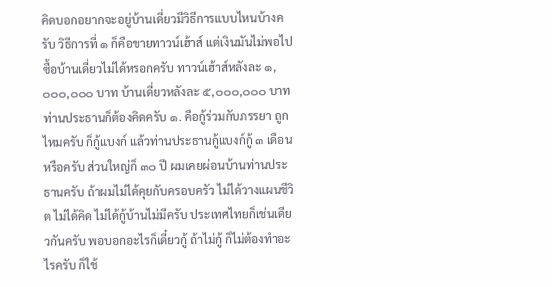คิดบอกอยากจะอยู่บ้านเดี่ยวมีวิธีการแบบไหนบ้างครับ วิธีการที่ ๑ ก็คือขายทาวน์เฮ้าส์ แต่เงินมันไม่พอไปซื้อบ้านเดี่ยวไม่ได้หรอกครับ ทาวน์เฮ้าส์หลังละ ๑,๐๐๐,๐๐๐ บาท บ้านเดี่ยวหลังละ ๕,๐๐๐,๐๐๐ บาท ท่านประธานก็ต้องคิดครับ ๑. คือกู้ร่วมกับภรรยา ถูกไหมครับ ก็กู้แบงก์ แล้วท่านประธานกู้แบงก์กู้ ๓ เดือนหรือครับ ส่วนใหญ่ก็ ๓๐ ปี ผมเคยผ่อนบ้านท่านประธานครับ ถ้าผมไม่ได้คุยกับครอบครัว ไม่ได้วางแผนชีวิต ไม่ได้คิด ไม่ได้กู้บ้านไม่มีครับ ประเทศไทยก็เช่นเดียวกันครับ พอบอกอะไรก็เดี๋ยวกู้ ถ้าไม่กู้ ก็ไม่ต้องทำอะไรครับ ก็ใช้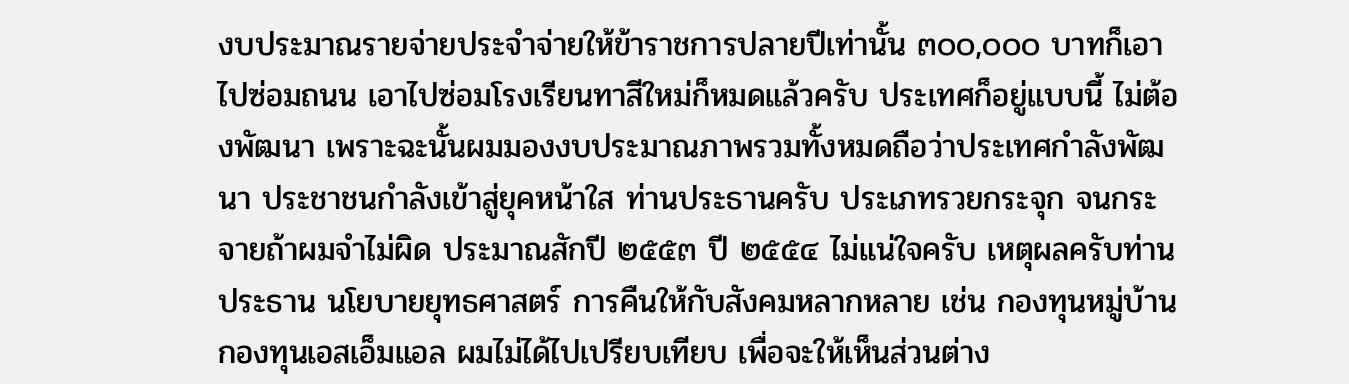งบประมาณรายจ่ายประจำจ่ายให้ข้าราชการปลายปีเท่านั้น ๓๐๐,๐๐๐ บาทก็เอาไปซ่อมถนน เอาไปซ่อมโรงเรียนทาสีใหม่ก็หมดแล้วครับ ประเทศก็อยู่แบบนี้ ไม่ต้องพัฒนา เพราะฉะนั้นผมมองงบประมาณภาพรวมทั้งหมดถือว่าประเทศกำลังพัฒนา ประชาชนกำลังเข้าสู่ยุคหน้าใส ท่านประธานครับ ประเภทรวยกระจุก จนกระจายถ้าผมจำไม่ผิด ประมาณสักปี ๒๕๕๓ ปี ๒๕๕๔ ไม่แน่ใจครับ เหตุผลครับท่านประธาน นโยบายยุทธศาสตร์ การคืนให้กับสังคมหลากหลาย เช่น กองทุนหมู่บ้าน กองทุนเอสเอ็มแอล ผมไม่ได้ไปเปรียบเทียบ เพื่อจะให้เห็นส่วนต่าง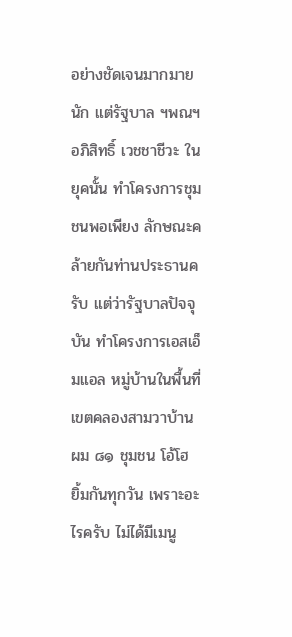อย่างชัดเจนมากมายนัก แต่รัฐบาล ฯพณฯ อภิสิทธิ์ เวชชาชีวะ ในยุคนั้น ทำโครงการชุมชนพอเพียง ลักษณะคล้ายกันท่านประธานครับ แต่ว่ารัฐบาลปัจจุบัน ทำโครงการเอสเอ็มแอล หมู่บ้านในพื้นที่เขตคลองสามวาบ้านผม ๘๑ ชุมชน โอ้โฮ ยิ้มกันทุกวัน เพราะอะไรครับ ไม่ได้มีเมนู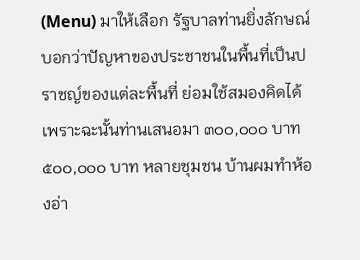(Menu) มาให้เลือก รัฐบาลท่านยิ่งลักษณ์บอกว่าปัญหาของประชาชนในพื้นที่เป็นปราชญ์ของแต่ละพื้นที่ ย่อมใช้สมองคิดได้ เพราะฉะนั้นท่านเสนอมา ๓๐๐,๐๐๐ บาท ๕๐๐,๐๐๐ บาท หลายชุมชน บ้านผมทำห้องอ่า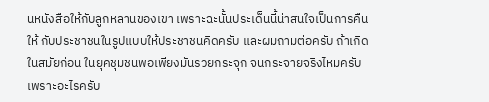นหนังสือให้กับลูกหลานของเขา เพราะฉะนั้นประเด็นนี้น่าสนใจเป็นการคืนให้ กับประชาชนในรูปแบบให้ประชาชนคิดครับ และผมถามต่อครับ ถ้าเกิดในสมัยก่อน ในยุคชุมชนพอเพียงมันรวยกระจุก จนกระจายจริงไหมครับ เพราะอะไรครับ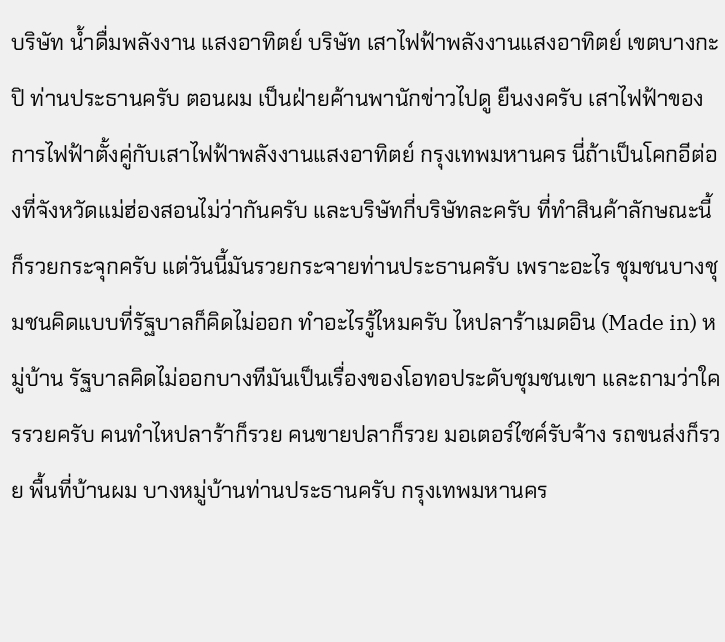บริษัท น้ำดื่มพลังงาน แสงอาทิตย์ บริษัท เสาไฟฟ้าพลังงานแสงอาทิตย์ เขตบางกะปิ ท่านประธานครับ ตอนผม เป็นฝ่ายค้านพานักข่าวไปดู ยืนงงครับ เสาไฟฟ้าของการไฟฟ้าตั้งคู่กับเสาไฟฟ้าพลังงานแสงอาทิตย์ กรุงเทพมหานคร นี่ถ้าเป็นโคกอีต่องที่จังหวัดแม่ฮ่องสอนไม่ว่ากันครับ และบริษัทกี่บริษัทละครับ ที่ทำสินค้าลักษณะนี้ ก็รวยกระจุกครับ แต่วันนี้มันรวยกระจายท่านประธานครับ เพราะอะไร ชุมชนบางชุมชนคิดแบบที่รัฐบาลก็คิดไม่ออก ทำอะไรรู้ไหมครับ ไหปลาร้าเมดอิน (Made in) หมู่บ้าน รัฐบาลคิดไม่ออกบางทีมันเป็นเรื่องของโอทอประดับชุมชนเขา และถามว่าใครรวยครับ คนทำไหปลาร้าก็รวย คนขายปลาก็รวย มอเตอร์ไซค์รับจ้าง รถขนส่งก็รวย พื้นที่บ้านผม บางหมู่บ้านท่านประธานครับ กรุงเทพมหานคร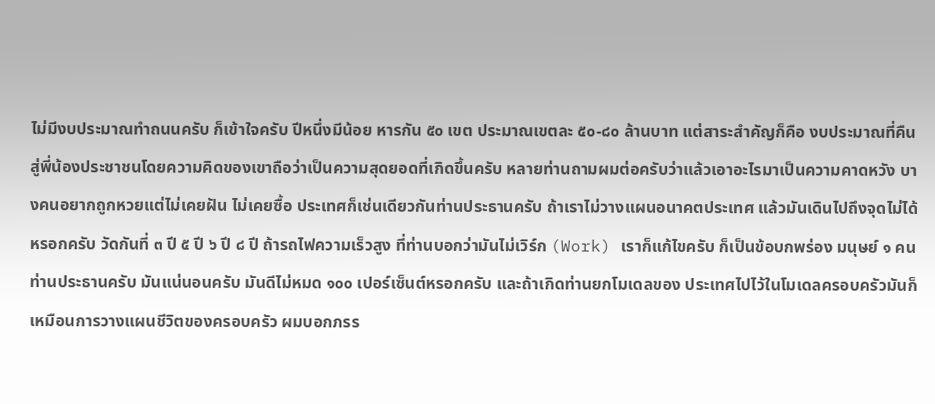ไม่มีงบประมาณทำถนนครับ ก็เข้าใจครับ ปีหนึ่งมีน้อย หารกัน ๕๐ เขต ประมาณเขตละ ๕๐-๘๐ ล้านบาท แต่สาระสำคัญก็คือ งบประมาณที่คืนสู่พี่น้องประชาชนโดยความคิดของเขาถือว่าเป็นความสุดยอดที่เกิดขึ้นครับ หลายท่านถามผมต่อครับว่าแล้วเอาอะไรมาเป็นความคาดหวัง บางคนอยากถูกหวยแต่ไม่เคยฝัน ไม่เคยซื้อ ประเทศก็เช่นเดียวกันท่านประธานครับ ถ้าเราไม่วางแผนอนาคตประเทศ แล้วมันเดินไปถึงจุดไม่ได้หรอกครับ วัดกันที่ ๓ ปี ๕ ปี ๖ ปี ๘ ปี ถ้ารถไฟความเร็วสูง ที่ท่านบอกว่ามันไม่เวิร์ก (Work) เราก็แก้ไขครับ ก็เป็นข้อบกพร่อง มนุษย์ ๑ คนท่านประธานครับ มันแน่นอนครับ มันดีไม่หมด ๑๐๐ เปอร์เซ็นต์หรอกครับ และถ้าเกิดท่านยกโมเดลของ ประเทศไปไว้ในโมเดลครอบครัวมันก็เหมือนการวางแผนชีวิตของครอบครัว ผมบอกภรร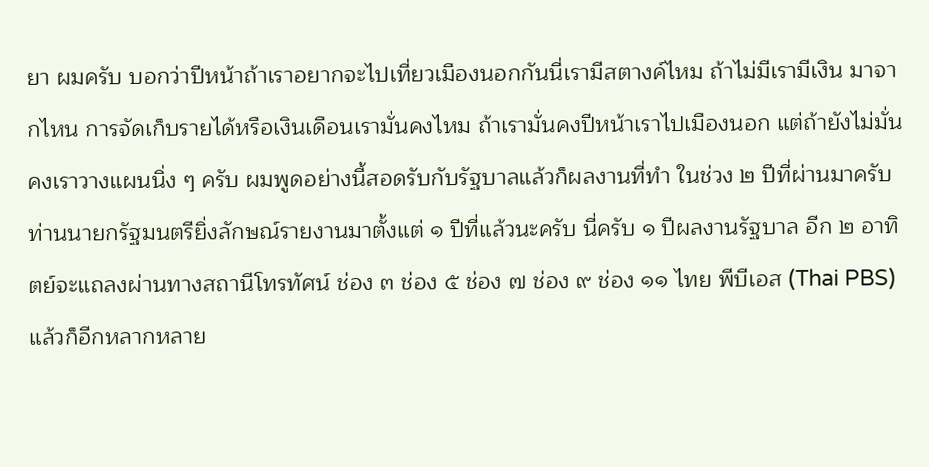ยา ผมครับ บอกว่าปีหน้าถ้าเราอยากจะไปเที่ยวเมืองนอกกันนี่เรามีสตางค์ไหม ถ้าไม่มีเรามีเงิน มาจากไหน การจัดเก็บรายได้หรือเงินเดือนเรามั่นคงไหม ถ้าเรามั่นคงปีหน้าเราไปเมืองนอก แต่ถ้ายังไม่มั่นคงเราวางแผนนิ่ง ๆ ครับ ผมพูดอย่างนี้สอดรับกับรัฐบาลแล้วก็ผลงานที่ทำ ในช่วง ๒ ปีที่ผ่านมาครับ ท่านนายกรัฐมนตรียิ่งลักษณ์รายงานมาตั้งแต่ ๑ ปีที่แล้วนะครับ นี่ครับ ๑ ปีผลงานรัฐบาล อีก ๒ อาทิตย์จะแถลงผ่านทางสถานีโทรทัศน์ ช่อง ๓ ช่อง ๕ ช่อง ๗ ช่อง ๙ ช่อง ๑๑ ไทย พีบีเอส (Thai PBS) แล้วก็อีกหลากหลาย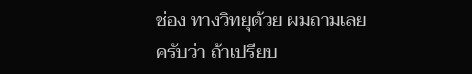ช่อง ทางวิทยุด้วย ผมถามเลยครับว่า ถ้าเปรียบ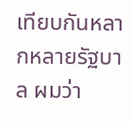เทียบกันหลากหลายรัฐบาล ผมว่า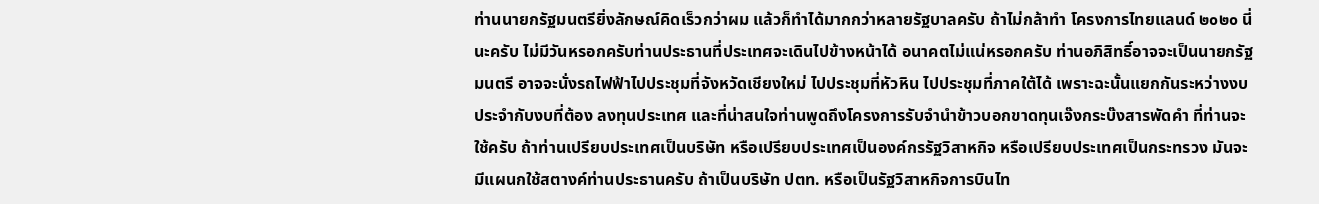ท่านนายกรัฐมนตรียิ่งลักษณ์คิดเร็วกว่าผม แล้วก็ทำได้มากกว่าหลายรัฐบาลครับ ถ้าไม่กล้าทำ โครงการไทยแลนด์ ๒๐๒๐ นี่นะครับ ไม่มีวันหรอกครับท่านประธานที่ประเทศจะเดินไปข้างหน้าได้ อนาคตไม่แน่หรอกครับ ท่านอภิสิทธิ์อาจจะเป็นนายกรัฐมนตรี อาจจะนั่งรถไฟฟ้าไปประชุมที่จังหวัดเชียงใหม่ ไปประชุมที่หัวหิน ไปประชุมที่ภาคใต้ได้ เพราะฉะนั้นแยกกันระหว่างงบประจำกับงบที่ต้อง ลงทุนประเทศ และที่น่าสนใจท่านพูดถึงโครงการรับจำนำข้าวบอกขาดทุนเจ๊งกระบ๊งสารพัดคำ ที่ท่านจะใช้ครับ ถ้าท่านเปรียบประเทศเป็นบริษัท หรือเปรียบประเทศเป็นองค์กรรัฐวิสาหกิจ หรือเปรียบประเทศเป็นกระทรวง มันจะมีแผนกใช้สตางค์ท่านประธานครับ ถ้าเป็นบริษัท ปตท. หรือเป็นรัฐวิสาหกิจการบินไท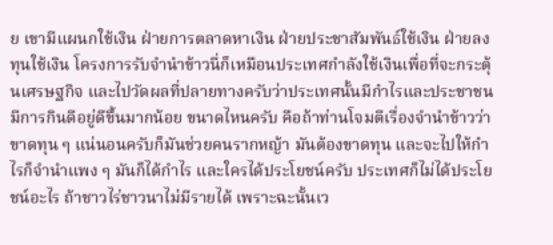ย เขามีแผนกใช้เงิน ฝ่ายการตลาดหาเงิน ฝ่ายประชาสัมพันธ์ใช้เงิน ฝ่ายลงทุนใช้เงิน โครงการรับจำนำข้าวนี่ก็เหมือนประเทศกำลังใช้เงินเพื่อที่จะกระตุ้นเศรษฐกิจ และไปวัดผลที่ปลายทางครับว่าประเทศนั้นมีกำไรและประชาชนมีการกินดีอยู่ดีขึ้นมากน้อย ขนาดไหนครับ คือถ้าท่านโจมตีเรื่องจำนำข้าวว่าขาดทุน ๆ แน่นอนครับก็มันช่วยคนรากหญ้า มันต้องขาดทุน และจะไปให้กำไรก็จำนำแพง ๆ มันก็ได้กำไร และใครได้ประโยชน์ครับ ประเทศก็ไม่ได้ประโยชน์อะไร ถ้าชาวไร่ชาวนาไม่มีรายได้ เพราะฉะนั้นเว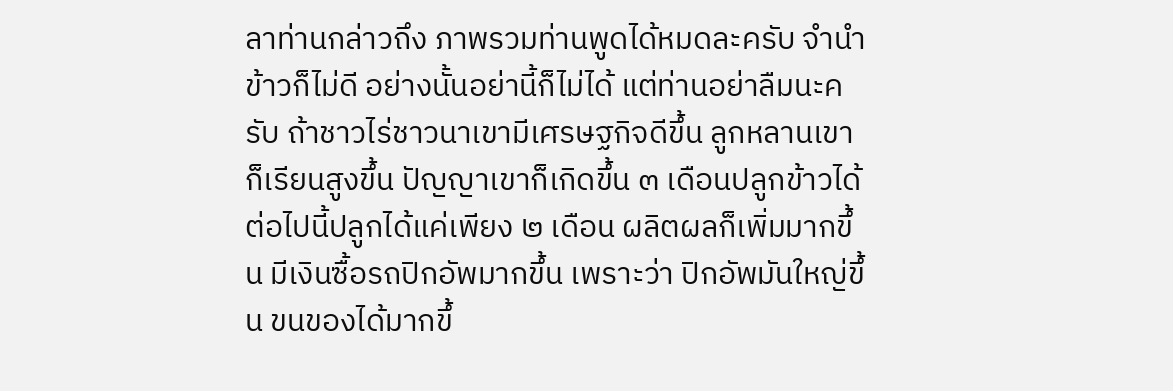ลาท่านกล่าวถึง ภาพรวมท่านพูดได้หมดละครับ จำนำข้าวก็ไม่ดี อย่างนั้นอย่านี้ก็ไม่ได้ แต่ท่านอย่าลืมนะครับ ถ้าชาวไร่ชาวนาเขามีเศรษฐกิจดีขึ้น ลูกหลานเขาก็เรียนสูงขึ้น ปัญญาเขาก็เกิดขึ้น ๓ เดือนปลูกข้าวได้ ต่อไปนี้ปลูกได้แค่เพียง ๒ เดือน ผลิตผลก็เพิ่มมากขึ้น มีเงินซื้อรถปิกอัพมากขึ้น เพราะว่า ปิกอัพมันใหญ่ขึ้น ขนของได้มากขึ้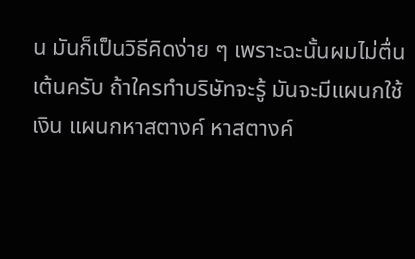น มันก็เป็นวิธีคิดง่าย ๆ เพราะฉะนั้นผมไม่ตื่นเต้นครับ ถ้าใครทำบริษัทจะรู้ มันจะมีแผนกใช้เงิน แผนกหาสตางค์ หาสตางค์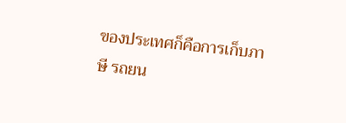ของประเทศก็คือการเก็บภาษี รถยน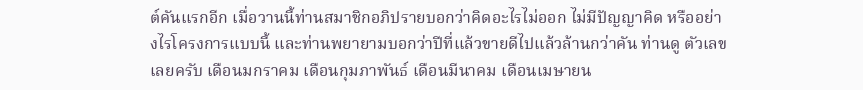ต์คันแรกอีก เมื่อวานนี้ท่านสมาชิกอภิปรายบอกว่าคิดอะไรไม่ออก ไม่มีปัญญาคิด หรืออย่างไรโครงการแบบนี้ และท่านพยายามบอกว่าปีที่แล้วขายดีไปแล้วล้านกว่าคัน ท่านดู ตัวเลขเลยครับ เดือนมกราคม เดือนกุมภาพันธ์ เดือนมีนาคม เดือนเมษายน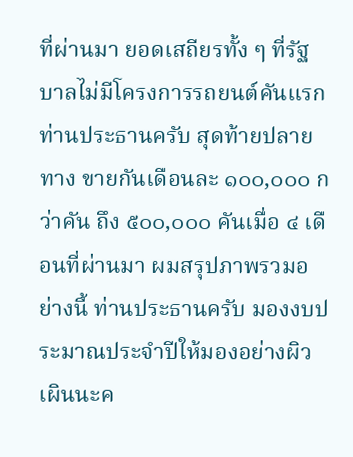ที่ผ่านมา ยอดเสถียรทั้ง ๆ ที่รัฐบาลไม่มีโครงการรถยนต์คันแรกท่านประธานครับ สุดท้ายปลายทาง ขายกันเดือนละ ๑๐๐,๐๐๐ กว่าคัน ถึง ๕๐๐,๐๐๐ คันเมื่อ ๔ เดือนที่ผ่านมา ผมสรุปภาพรวมอย่างนี้ ท่านประธานครับ มองงบประมาณประจำปีให้มองอย่างผิวเผินนะค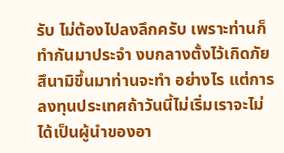รับ ไม่ต้องไปลงลึกครับ เพราะท่านก็ทำกันมาประจำ งบกลางตั้งไว้เกิดภัยสึนามิขึ้นมาท่านจะทำ อย่างไร แต่การลงทุนประเทศถ้าวันนี้ไม่เริ่มเราจะไม่ได้เป็นผู้นำของอา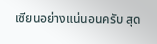เซียนอย่างแน่นอนครับ สุด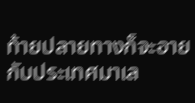ท้ายปลายทางก็จะอายกับประเทศมาเล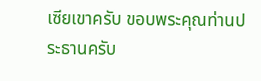เซียเขาครับ ขอบพระคุณท่านประธานครับ